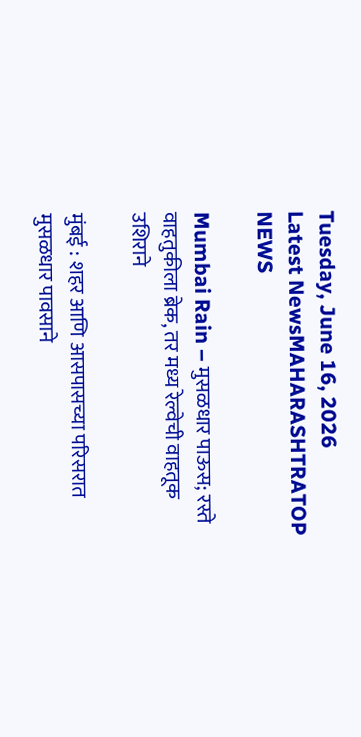Tuesday, June 16, 2026
Latest NewsMAHARASHTRATOP NEWS

Mumbai Rain – मुसळधार पाऊस; रस्ते वाहतुकीला ब्रेक, तर मध्य रेल्वेची वाहतूक उशिराने

मुंबई : शहर आणि आसपासच्या परिसरात मुसळधार पावसाने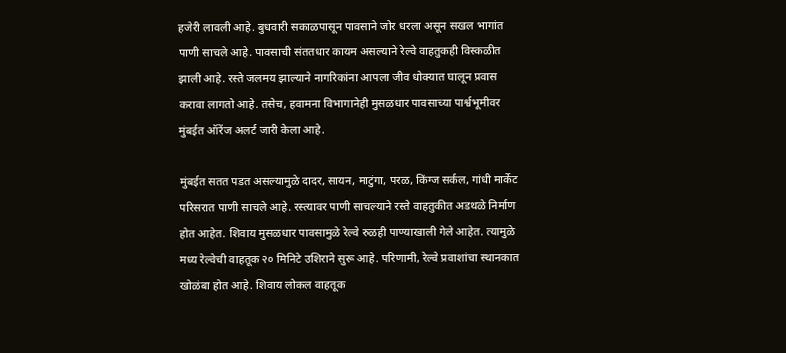हजेरी लावली आहे. बुधवारी सकाळपासून पावसाने जोर धरला असून सखल भागांत पाणी साचले आहे. पावसाची संततधार कायम असल्याने रेल्वे वाहतुकही विस्कळीत झाली आहे. रस्ते जलमय झाल्याने नागरिकांना आपला जीव धोक्यात घालून प्रवास करावा लागतो आहे. तसेच, हवामना विभागानेही मुसळधार पावसाच्या पार्श्वभूमीवर मुंबईत ऑरेंज अलर्ट जारी केला आहे.

मुंबईत सतत पडत असल्यामुळे दादर, सायन, माटुंगा, परळ, किंग्ज सर्कल, गांधी मार्केट परिसरात पाणी साचले आहे. रस्त्यावर पाणी साचल्याने रस्ते वाहतुकीत अडथळे निर्माण होत आहेत. शिवाय मुसळधार पावसामुळे रेल्वे रुळही पाण्याखाली गेले आहेत. त्यामुळे मध्य रेल्वेची वाहतूक २० मिनिटे उशिराने सुरू आहे. परिणामी, रेल्वे प्रवाशांचा स्थानकात खोळंबा होत आहे. शिवाय लोकल वाहतूक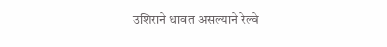उशिराने धावत असल्याने रेल्वे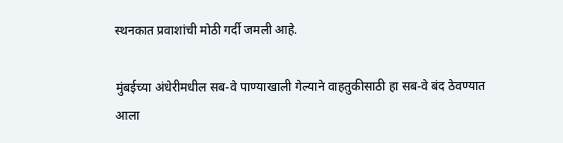स्थनकात प्रवाशांची मोठी गर्दी जमली आहे.

मुंबईच्या अंधेरीमधील सब-वे पाण्याखाली गेल्याने वाहतुकीसाठी हा सब-वे बंद ठेवण्यात आला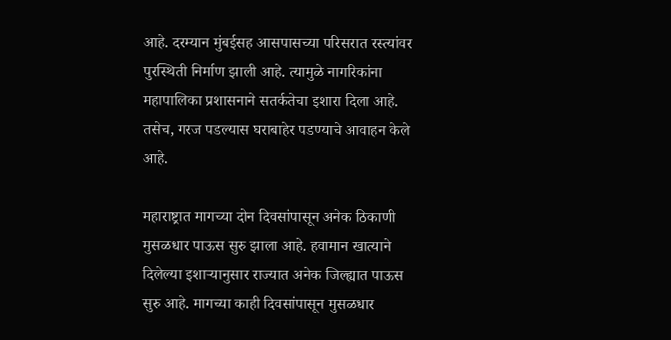आहे. दरम्यान मुंबईसह आसपासच्या परिसरात रस्त्यांवर पुरस्थिती निर्माण झाली आहे. त्यामुळे नागरिकांना महापालिका प्रशासनाने सतर्कतेचा इशारा दिला आहे. तसेच, गरज पडल्यास घराबाहेर पडण्याचे आवाहन केले आहे.

महाराष्ट्रात मागच्या दोन दिवसांपासून अनेक ठिकाणी मुसळधार पाऊस सुरु झाला आहे. हवामान खात्याने  दिलेल्या इशाऱ्यानुसार राज्यात अनेक जिल्ह्यात पाऊस सुरु आहे. मागच्या काही दिवसांपासून मुसळधार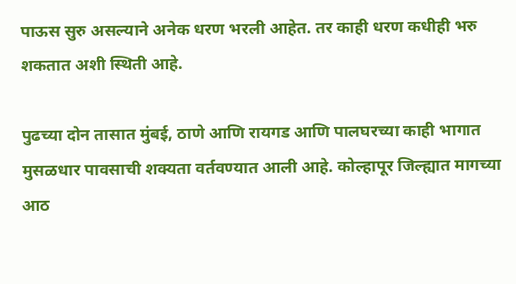पाऊस सुरु असल्याने अनेक धरण भरली आहेत. तर काही धरण कधीही भरु शकतात अशी स्थिती आहे.

पुढच्या दोन तासात मुंबई, ठाणे आणि रायगड आणि पालघरच्या काही भागात मुसळधार पावसाची शक्यता वर्तवण्यात आली आहे. कोल्हापूर जिल्ह्यात मागच्या आठ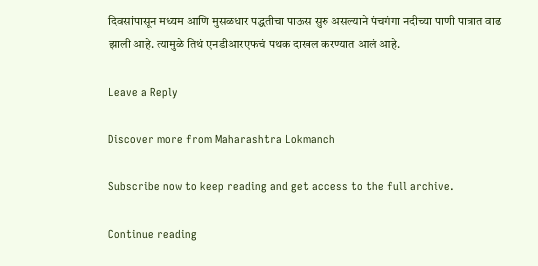दिवसांपासून मध्यम आणि मुसळधार पद्धतीचा पाऊस सुरु असल्याने पंचगंगा नदीच्या पाणी पात्रात वाढ झाली आहे. त्यामुळे तिथं एनडीआरएफचं पथक दाखल करण्यात आलं आहे.

Leave a Reply

Discover more from Maharashtra Lokmanch

Subscribe now to keep reading and get access to the full archive.

Continue reading